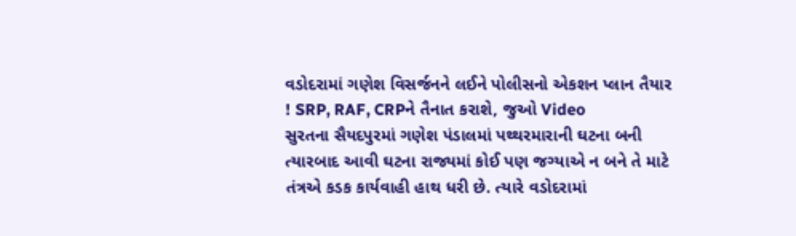વડોદરામાં ગણેશ વિસર્જનને લઈને પોલીસનો એકશન પ્લાન તૈયાર ! SRP, RAF, CRPને તૈનાત કરાશે, જુઓ Video
સુરતના સૈયદપુરમાં ગણેશ પંડાલમાં પથ્થરમારાની ઘટના બની ત્યારબાદ આવી ઘટના રાજ્યમાં કોઈ પણ જગ્યાએ ન બને તે માટે તંત્રએ કડક કાર્યવાહી હાથ ધરી છે. ત્યારે વડોદરામાં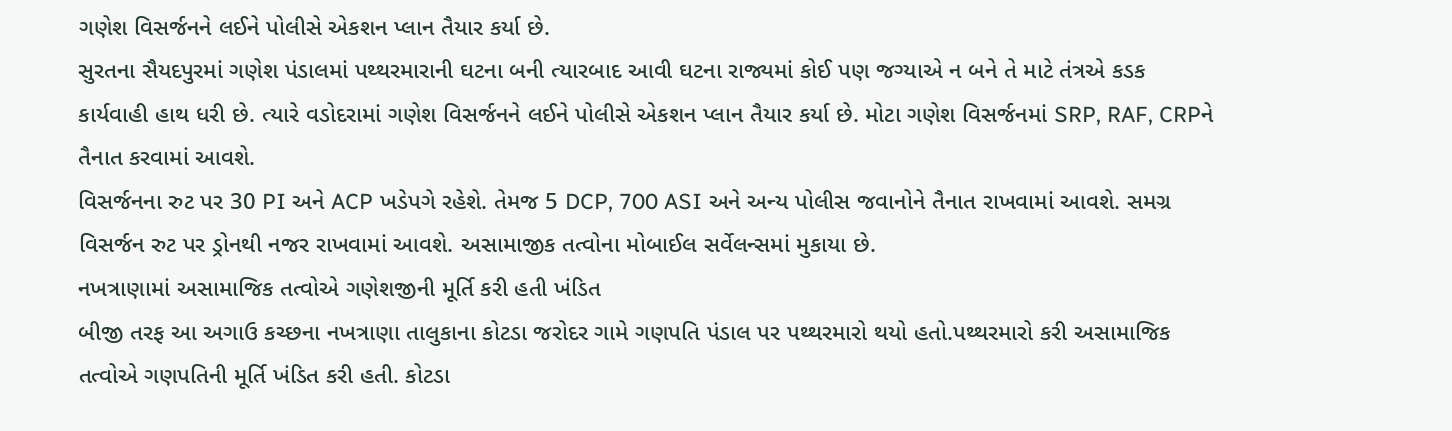ગણેશ વિસર્જનને લઈને પોલીસે એકશન પ્લાન તૈયાર કર્યા છે.
સુરતના સૈયદપુરમાં ગણેશ પંડાલમાં પથ્થરમારાની ઘટના બની ત્યારબાદ આવી ઘટના રાજ્યમાં કોઈ પણ જગ્યાએ ન બને તે માટે તંત્રએ કડક કાર્યવાહી હાથ ધરી છે. ત્યારે વડોદરામાં ગણેશ વિસર્જનને લઈને પોલીસે એકશન પ્લાન તૈયાર કર્યા છે. મોટા ગણેશ વિસર્જનમાં SRP, RAF, CRPને તૈનાત કરવામાં આવશે.
વિસર્જનના રુટ પર 30 PI અને ACP ખડેપગે રહેશે. તેમજ 5 DCP, 700 ASI અને અન્ય પોલીસ જવાનોને તૈનાત રાખવામાં આવશે. સમગ્ર વિસર્જન રુટ પર ડ્રોનથી નજર રાખવામાં આવશે. અસામાજીક તત્વોના મોબાઈલ સર્વેલન્સમાં મુકાયા છે.
નખત્રાણામાં અસામાજિક તત્વોએ ગણેશજીની મૂર્તિ કરી હતી ખંડિત
બીજી તરફ આ અગાઉ કચ્છના નખત્રાણા તાલુકાના કોટડા જરોદર ગામે ગણપતિ પંડાલ પર પથ્થરમારો થયો હતો.પથ્થરમારો કરી અસામાજિક તત્વોએ ગણપતિની મૂર્તિ ખંડિત કરી હતી. કોટડા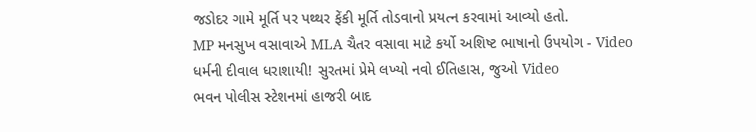જડોદર ગામે મૂર્તિ પર પથ્થર ફેંકી મૂર્તિ તોડવાનો પ્રયત્ન કરવામાં આવ્યો હતો.
MP મનસુખ વસાવાએ MLA ચૈતર વસાવા માટે કર્યો અશિષ્ટ ભાષાનો ઉપયોગ - Video
ધર્મની દીવાલ ધરાશાયી! સુરતમાં પ્રેમે લખ્યો નવો ઈતિહાસ, જુઓ Video
ભવન પોલીસ સ્ટેશનમાં હાજરી બાદ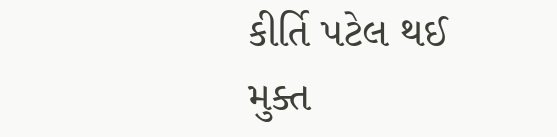કીર્તિ પટેલ થઈ મુક્ત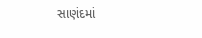સાણંદમાં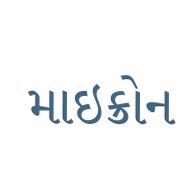માઇક્રોન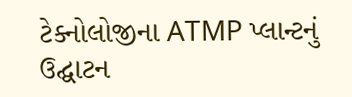ટેક્નોલોજીના ATMP પ્લાન્ટનું ઉદ્ઘાટન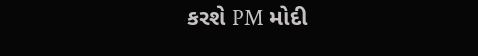કરશે PM મોદી